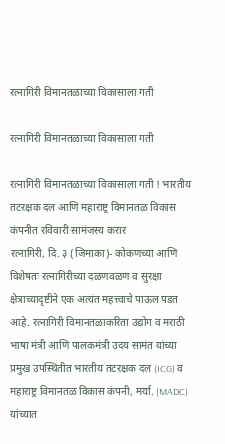रत्नागिरी विमानतळाच्या विकासाला गती

रत्नागिरी विमानतळाच्या विकासाला गती

रत्नागिरी विमानतळाच्या विकासाला गती ! भारतीय तटरक्षक दल आणि महाराष्ट्र विमानतळ विकास कंपनीत रविवारी सामंजस्य करार
रत्नागिरी, दि. ३ (जिमाका)- कोकणच्या आणि विशेषतः रत्नागिरीच्या दळणवळण व सुरक्षा क्षेत्राच्यादृष्टीने एक अत्यंत महत्त्वाचे पाऊल पडत आहे. रत्नागिरी विमानतळाकरिता उद्योग व मराठी भाषा मंत्री आणि पालकमंत्री उदय सामंत यांच्या प्रमुख उपस्थितीत भारतीय तटरक्षक दल (ICG) व महाराष्ट्र विमानतळ विकास कंपनी, मर्या. (MADC) यांच्यात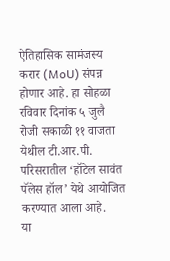ऐतिहासिक सामंजस्य करार (MoU) संपन्न होणार आहे. हा सोहळा रविवार दिनांक ५ जुलै रोजी सकाळी ११ वाजता येथील टी.आर.पी. परिसरातील ‘हॉटेल सावंत पॅलेस हॉल’ येथे आयोजित करण्यात आला आहे.
या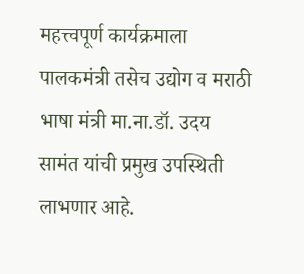महत्त्वपूर्ण कार्यक्रमाला पालकमंत्री तसेच उद्योग व मराठी भाषा मंत्री मा.ना.डॉ. उदय सामंत यांची प्रमुख उपस्थिती लाभणार आहे.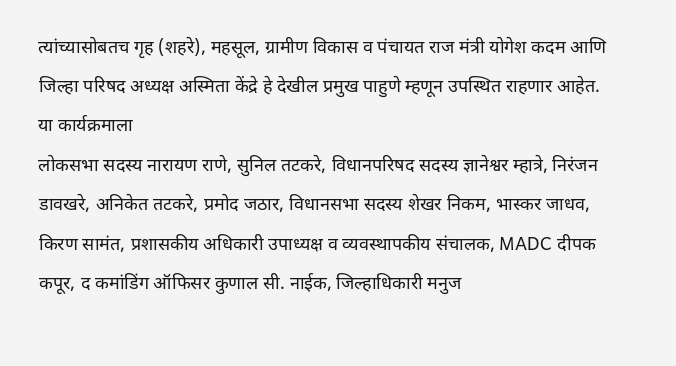त्यांच्यासोबतच गृह (शहरे), महसूल, ग्रामीण विकास व पंचायत राज मंत्री योगेश कदम आणि जिल्हा परिषद अध्यक्ष अस्मिता केंद्रे हे देखील प्रमुख पाहुणे म्हणून उपस्थित राहणार आहेत.
या कार्यक्रमाला
लोकसभा सदस्य नारायण राणे, सुनिल तटकरे, विधानपरिषद सदस्य ज्ञानेश्वर म्हात्रे, निरंजन डावखरे, अनिकेत तटकरे, प्रमोद जठार, विधानसभा सदस्य शेखर निकम, भास्कर जाधव, किरण सामंत, प्रशासकीय अधिकारी उपाध्यक्ष व व्यवस्थापकीय संचालक, MADC दीपक कपूर, द कमांडिंग ऑफिसर कुणाल सी. नाईक, जिल्हाधिकारी मनुज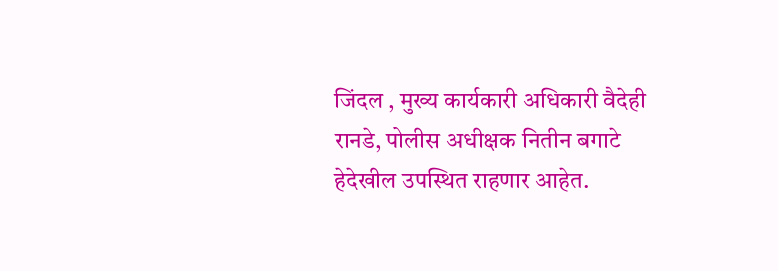जिंदल , मुख्य कार्यकारी अधिकारी वैदेही रानडे, पोलीस अधीक्षक नितीन बगाटे हेदेखील उपस्थित राहणार आहेत.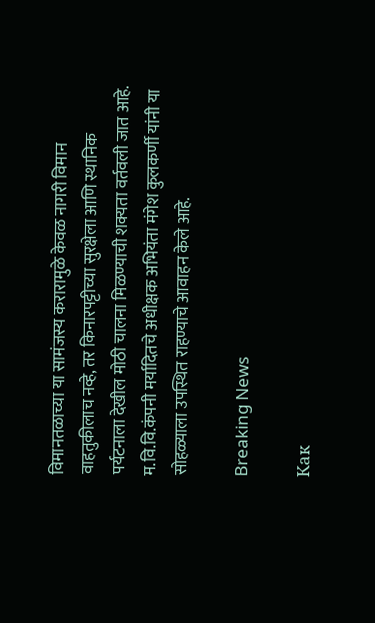विमानतळाच्या या सामंजस्य करारामुळे केवळ नागरी विमान वाहतुकीलाच नव्हे, तर किनारपट्टीच्या सुरक्षेला आणि स्थानिक पर्यटनाला देखील मोठी चालना मिळण्याची शक्यता वर्तवली जात आहे. म.वि.वि.कंपनी मर्यादितचे अधीक्षक अभियंता मंगेश कुलकर्णी यांनी या सोहळ्याला उपस्थित राहण्याचे आवाहन केले आहे.

Breaking News

Как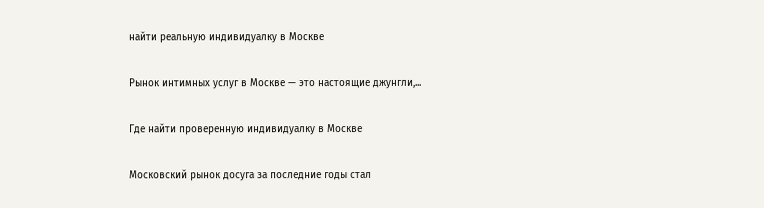найти реальную индивидуалку в Москве

Рынок интимных услуг в Москве — это настоящие джунгли,...

Где найти проверенную индивидуалку в Москве

Московский рынок досуга за последние годы стал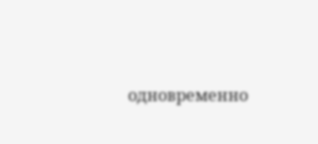одновременно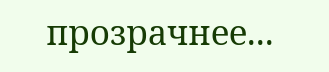прозрачнее...